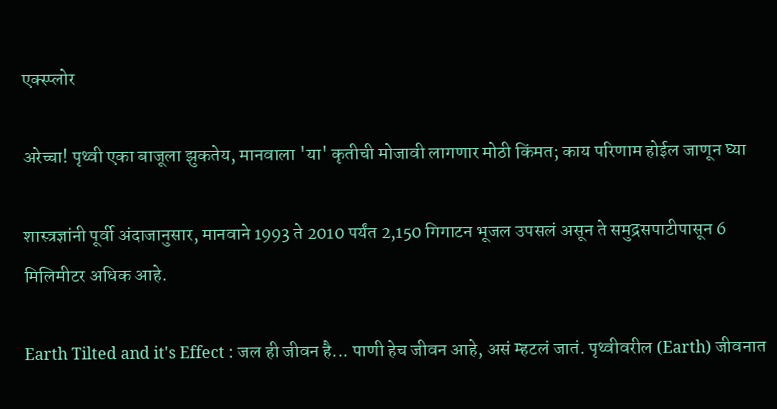एक्स्प्लोर

अरेच्चा! पृथ्वी एका बाजूला झुकतेय, मानवाला 'या' कृतीची मोजावी लागणार मोठी किंमत; काय परिणाम होईल जाणून घ्या

शास्त्रज्ञांनी पूर्वी अंदाजानुसार, मानवाने 1993 ते 2010 पर्यंत 2,150 गिगाटन भूजल उपसलं असून ते समुद्रसपाटीपासून 6 मिलिमीटर अधिक आहे.

Earth Tilted and it's Effect : जल ही जीवन है... पाणी हेच जीवन आहे, असं म्हटलं जातं. पृथ्वीवरील (Earth) जीवनात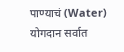पाण्याचं (Water) योगदान सर्वात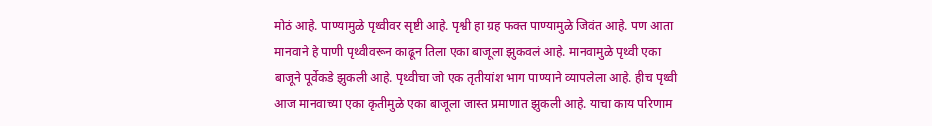मोठं आहे. पाण्यामुळे पृथ्वीवर सृष्टी आहे. पृश्वी हा ग्रह फक्त पाण्यामुळे जिवंत आहे. पण आता मानवाने हे पाणी पृथ्वीवरून काढून तिला एका बाजूला झुकवलं आहे. मानवामुळे पृथ्वी एका बाजूने पूर्वेकडे झुकली आहे. पृथ्वीचा जो एक तृतीयांश भाग पाण्याने व्यापलेला आहे. हीच पृथ्वी आज मानवाच्या एका कृतीमुळे एका बाजूला जास्त प्रमाणात झुकली आहे. याचा काय परिणाम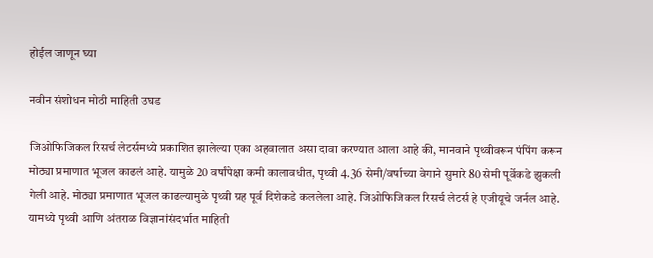होईल जाणून घ्या

नवीन संशोधन मोठी माहिती उघड

जिओफिजिकल रिसर्च लेटर्समध्ये प्रकाशित झालेल्या एका अहवालात असा दावा करण्यात आला आहे की, मानवाने पृथ्वीवरून पंपिंग करून मोठ्या प्रमाणात भूजल काढलं आहे. यामुळे 20 वर्षांपेक्षा कमी कालावधीत, पृथ्वी 4.36 सेमी/वर्षाच्या वेगाने सुमारे 80 सेमी पूर्वेकडे झुकली गेली आहे. मोठ्या प्रमाणात भूजल काढल्यामुळे पृथ्वी ग्रह पूर्व दिशेकडे कललेला आहे. जिओफिजिकल रिसर्च लेटर्स हे एजीयूचे जर्नल आहे. यामध्ये पृथ्वी आणि अंतराळ विज्ञानांसंदर्भात माहिती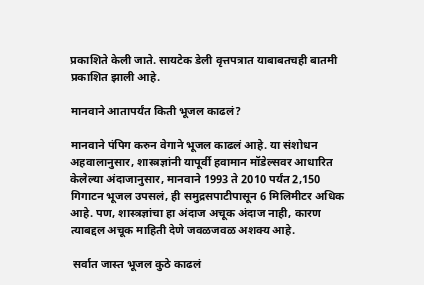प्रकाशिते केली जाते. सायटेक डेली वृत्तपत्रात याबाबतचही बातमी प्रकाशित झाली आहे.

मानवाने आतापर्यंत किती भूजल काढलं?

मानवाने पंपिग करुन वेगाने भूजल काढलं आहे. या संशोधन अहवालानुसार, शास्त्रज्ञांनी यापूर्वी हवामान मॉडेल्सवर आधारित केलेल्या अंदाजानुसार, मानवाने 1993 ते 2010 पर्यंत 2,150 गिगाटन भूजल उपसलं, ही समुद्रसपाटीपासून 6 मिलिमीटर अधिक आहे. पण, शास्त्रज्ञांचा हा अंदाज अचूक अंदाज नाही, कारण त्याबद्दल अचूक माहिती देणे जवळजवळ अशक्य आहे.

 सर्वात जास्त भूजल कुठे काढलं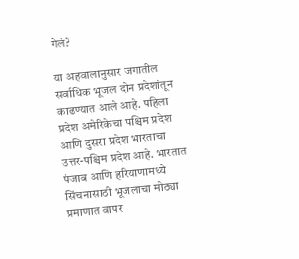गेलं?

या अहवालानुसार जगातील सर्वाधिक भूजल दोन प्रदेशांतून काढण्यात आले आहे. पहिला प्रदेश अमेरिकेचा पश्चिम प्रदेश आणि दुसरा प्रदेश भारताचा उत्तर-पश्चिम प्रदेश आहे. भारतात पंजाब आणि हरियाणामध्ये सिंचनासाठी भूजलाचा मोठ्या प्रमाणात वापर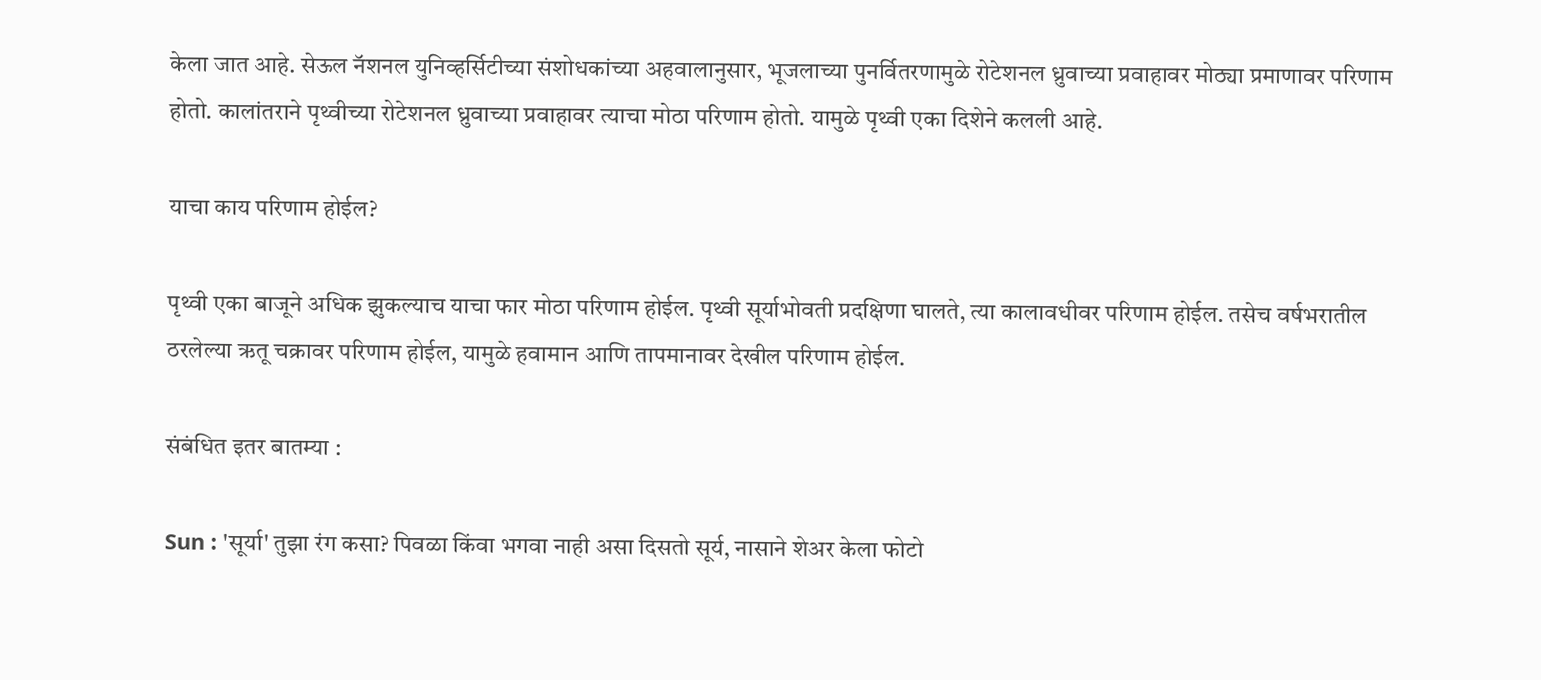केला जात आहे. सेऊल नॅशनल युनिव्हर्सिटीच्या संशोधकांच्या अहवालानुसार, भूजलाच्या पुनर्वितरणामुळे रोटेशनल ध्रुवाच्या प्रवाहावर मोठ्या प्रमाणावर परिणाम होतो. कालांतराने पृथ्वीच्या रोटेशनल ध्रुवाच्या प्रवाहावर त्याचा मोठा परिणाम होतो. यामुळे पृथ्वी एका दिशेने कलली आहे.

याचा काय परिणाम होईल?

पृथ्वी एका बाजूने अधिक झुकल्याच याचा फार मोठा परिणाम होईल. पृथ्वी सूर्याभोवती प्रदक्षिणा घालते, त्या कालावधीवर परिणाम होईल. तसेच वर्षभरातील ठरलेल्या ऋतू चक्रावर परिणाम होईल, यामुळे हवामान आणि तापमानावर देखील परिणाम होईल.

संबंधित इतर बातम्या :

Sun : 'सूर्या' तुझा रंग कसा? पिवळा किंवा भगवा नाही असा दिसतो सूर्य, नासाने शेअर केला फोटो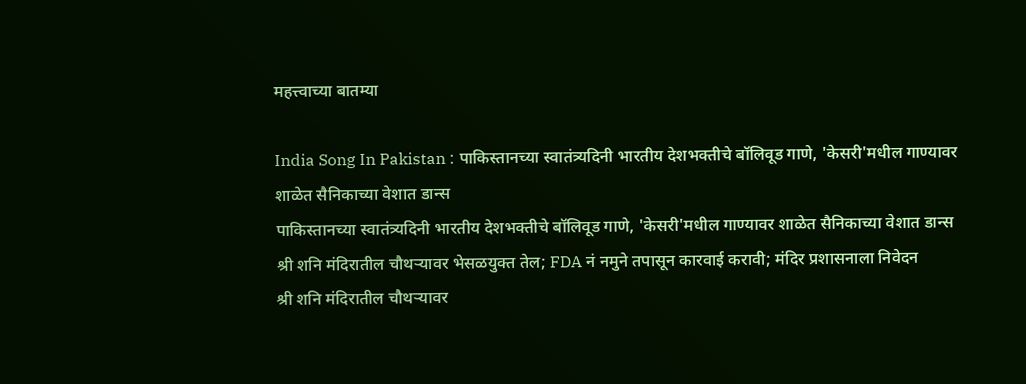महत्त्वाच्या बातम्या

India Song In Pakistan : पाकिस्तानच्या स्वातंत्र्यदिनी भारतीय देशभक्तीचे बॉलिवूड गाणे, 'केसरी'मधील गाण्यावर शाळेत सैनिकाच्या वेशात डान्स
पाकिस्तानच्या स्वातंत्र्यदिनी भारतीय देशभक्तीचे बॉलिवूड गाणे, 'केसरी'मधील गाण्यावर शाळेत सैनिकाच्या वेशात डान्स
श्री शनि मंदिरातील चौथऱ्यावर भेसळयुक्त तेल; FDA नं नमुने तपासून कारवाई करावी; मंदिर प्रशासनाला निवेदन
श्री शनि मंदिरातील चौथऱ्यावर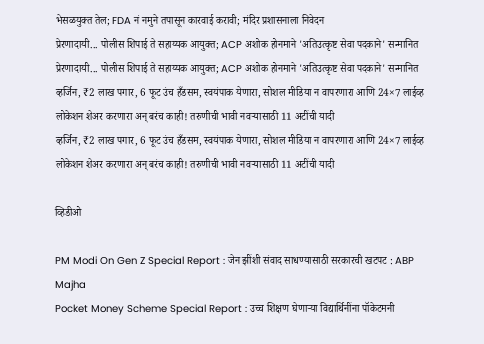भेसळयुक्त तेल; FDA नं नमुने तपासून कारवाई करावी; मंदिर प्रशासनाला निवेदन
प्रेरणादायी... पोलीस शिपाई ते सहाय्यक आयुक्त; ACP अशोक होनमाने 'अतिउत्कृष्ट सेवा पदकाने' सन्मानित
प्रेरणादायी... पोलीस शिपाई ते सहाय्यक आयुक्त; ACP अशोक होनमाने 'अतिउत्कृष्ट सेवा पदकाने' सन्मानित
व्हर्जिन, ₹2 लाख पगार, 6 फूट उंच हँडसम, स्वयंपाक येणारा, सोशल मीडिया न वापरणारा आणि 24×7 लाईव्ह लोकेशन शेअर करणारा अन् बरंच काही! तरुणीची भावी नवऱ्यासाठी 11 अटींची यादी
व्हर्जिन, ₹2 लाख पगार, 6 फूट उंच हँडसम, स्वयंपाक येणारा, सोशल मीडिया न वापरणारा आणि 24×7 लाईव्ह लोकेशन शेअर करणारा अन् बरंच काही! तरुणीची भावी नवऱ्यासाठी 11 अटींची यादी

व्हिडीओ

PM Modi On Gen Z Special Report : जेन झींशी संवाद साधण्यासाठी सरकारची खटपट : ABP Majha
Pocket Money Scheme Special Report : उच्च शिक्षण घेणाऱ्या विद्यार्थिनींना पॉकेटमनी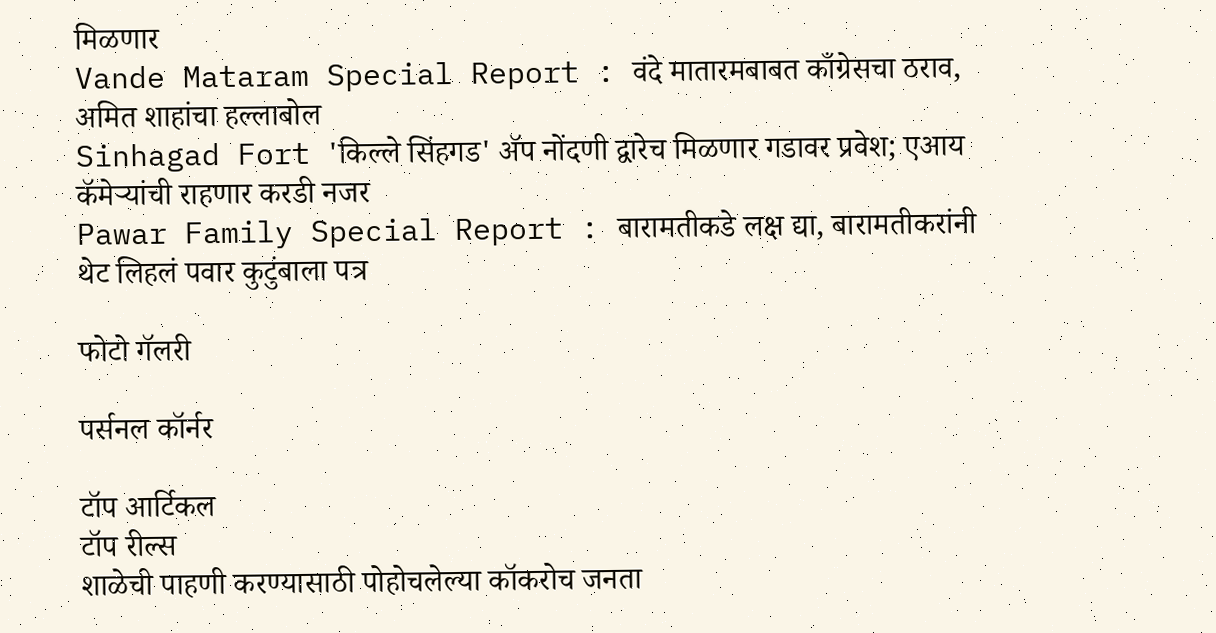मिळणार
Vande Mataram Special Report : वंदे मातारमबाबत काँग्रेसचा ठराव, अमित शाहांचा हल्लाबोल
Sinhagad Fort 'किल्ले सिंहगड' ॲप नोंदणी द्वारेच मिळणार गडावर प्रवेश; एआय कॅमेऱ्यांची राहणार करडी नजर
Pawar Family Special Report : बारामतीकडे लक्ष द्या, बारामतीकरांनी थेट लिहलं पवार कुटुंबाला पत्र

फोटो गॅलरी

पर्सनल कॉर्नर

टॉप आर्टिकल
टॉप रील्स
शाळेची पाहणी करण्यासाठी पोहोचलेल्या कॉकरोच जनता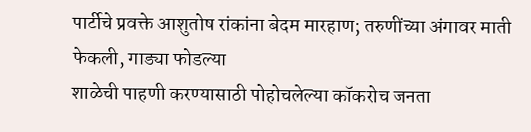पार्टीचे प्रवक्ते आशुतोष रांकांना बेदम मारहाण; तरुणींच्या अंगावर माती फेकली, गाड्या फोडल्या
शाळेची पाहणी करण्यासाठी पोहोचलेल्या कॉकरोच जनता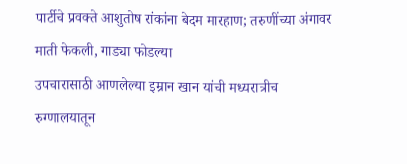पार्टीचे प्रवक्ते आशुतोष रांकांना बेदम मारहाण; तरुणींच्या अंगावर माती फेकली, गाड्या फोडल्या
उपचारासाठी आणलेल्या इम्रान खान यांची मध्यरात्रीच रुग्णालयातून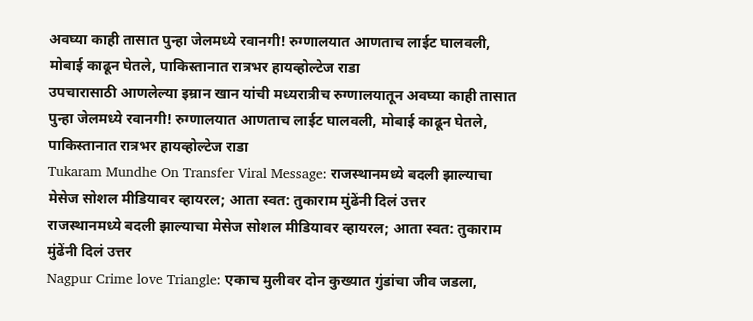अवघ्या काही तासात पुन्हा जेलमध्ये रवानगी! रुग्णालयात आणताच लाईट घालवली, मोबाई काढून घेतले, पाकिस्तानात रात्रभर हायव्होल्टेज राडा
उपचारासाठी आणलेल्या इम्रान खान यांची मध्यरात्रीच रुग्णालयातून अवघ्या काही तासात पुन्हा जेलमध्ये रवानगी! रुग्णालयात आणताच लाईट घालवली, मोबाई काढून घेतले, पाकिस्तानात रात्रभर हायव्होल्टेज राडा
Tukaram Mundhe On Transfer Viral Message: राजस्थानमध्ये बदली झाल्याचा मेसेज सोशल मीडियावर व्हायरल; आता स्वत: तुकाराम मुंढेंनी दिलं उत्तर
राजस्थानमध्ये बदली झाल्याचा मेसेज सोशल मीडियावर व्हायरल; आता स्वत: तुकाराम मुंढेंनी दिलं उत्तर
Nagpur Crime love Triangle: एकाच मुलीवर दोन कुख्यात गुंडांचा जीव जडला,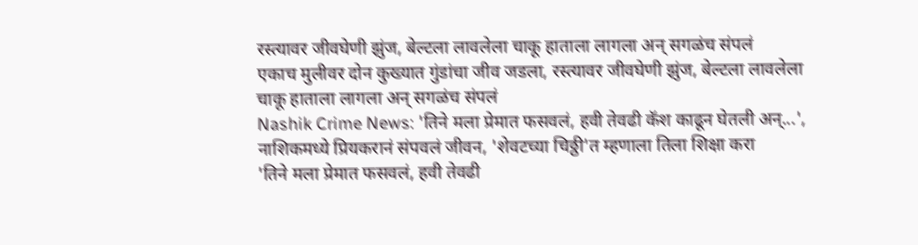रस्त्यावर जीवघेणी झुंज, बेल्टला लावलेला चाकू हाताला लागला अन् सगळंच संपलं
एकाच मुलीवर दोन कुख्यात गुंडांचा जीव जडला, रस्त्यावर जीवघेणी झुंज, बेल्टला लावलेला चाकू हाताला लागला अन् सगळंच संपलं
Nashik Crime News: 'तिने मला प्रेमात फसवलं, हवी तेवढी कॅश काढून घेतली अन्...', नाशिकमध्ये प्रियकरानं संपवलं जीवन, 'शेवटच्या चिठ्ठी'त म्हणाला तिला शिक्षा करा
'तिने मला प्रेमात फसवलं, हवी तेवढी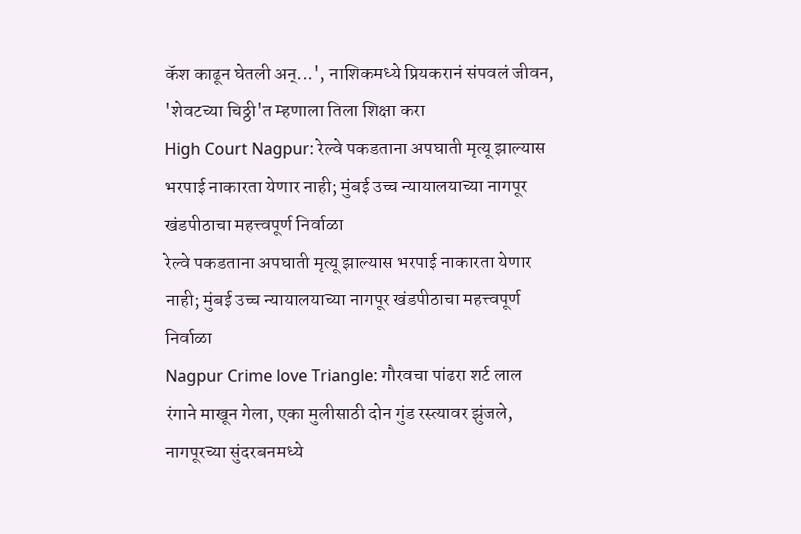कॅश काढून घेतली अन्...', नाशिकमध्ये प्रियकरानं संपवलं जीवन, 'शेवटच्या चिठ्ठी'त म्हणाला तिला शिक्षा करा
High Court Nagpur: रेल्वे पकडताना अपघाती मृत्यू झाल्यास भरपाई नाकारता येणार नाही; मुंबई उच्च न्यायालयाच्या नागपूर खंडपीठाचा महत्त्वपूर्ण निर्वाळा
रेल्वे पकडताना अपघाती मृत्यू झाल्यास भरपाई नाकारता येणार नाही; मुंबई उच्च न्यायालयाच्या नागपूर खंडपीठाचा महत्त्वपूर्ण निर्वाळा
Nagpur Crime love Triangle: गौरवचा पांढरा शर्ट लाल रंगाने माखून गेला, एका मुलीसाठी दोन गुंड रस्त्यावर झुंजले, नागपूरच्या सुंदरबनमध्ये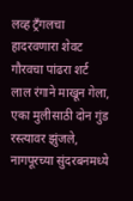लव्ह ट्रँगलचा हादरवणारा शेवट
गौरवचा पांढरा शर्ट लाल रंगाने माखून गेला, एका मुलीसाठी दोन गुंड रस्त्यावर झुंजले, नागपूरच्या सुंदरबनमध्ये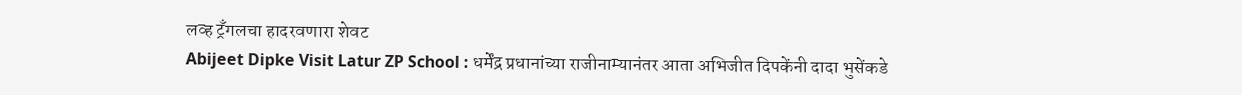लव्ह ट्रँगलचा हादरवणारा शेवट
Abijeet Dipke Visit Latur ZP School : धर्मेंद्र प्रधानांच्या राजीनाम्यानंतर आता अभिजीत दिपकेंनी दादा भुसेंकडे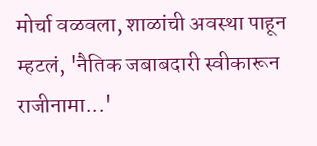मोर्चा वळवला, शाळांची अवस्था पाहून म्हटलं, 'नैतिक जबाबदारी स्वीकारून राजीनामा...'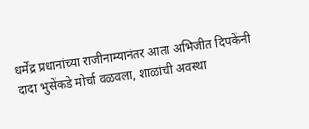धर्मेंद्र प्रधानांच्या राजीनाम्यानंतर आता अभिजीत दिपकेंनी दादा भुसेंकडे मोर्चा वळवला, शाळांची अवस्था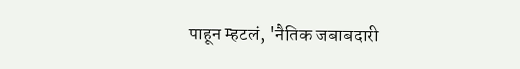पाहून म्हटलं, 'नैतिक जबाबदारी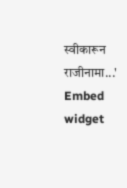स्वीकारून राजीनामा...'
Embed widget